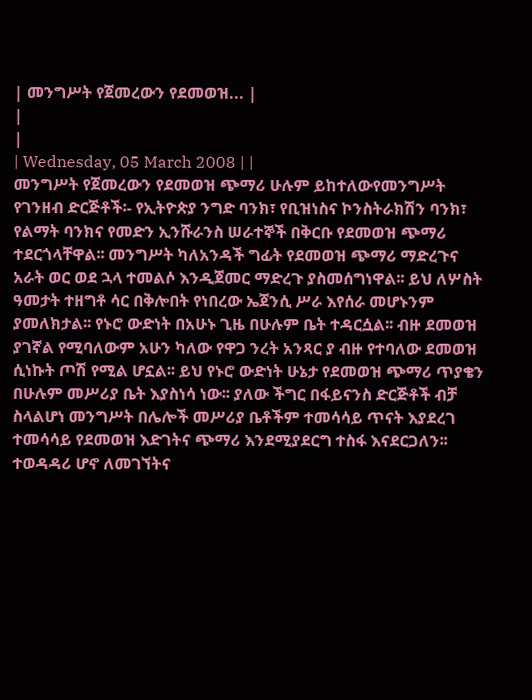| መንግሥት የጀመረውን የደመወዝ... |
|
|
| Wednesday, 05 March 2008 | |
መንግሥት የጀመረውን የደመወዝ ጭማሪ ሁሉም ይከተለውየመንግሥት የገንዘብ ድርጅቶች፡- የኢትዮጵያ ንግድ ባንክ፣ የቢዝነስና ኮንስትራክሽን ባንክ፣ የልማት ባንክና የመድን ኢንሹራንስ ሠራተኞች በቅርቡ የደመወዝ ጭማሪ ተደርጎላቸዋል፡፡ መንግሥት ካለአንዳች ግፊት የደመወዝ ጭማሪ ማድረጉና አራት ወር ወደ ኋላ ተመልሶ እንዲጀመር ማድረጉ ያስመሰግነዋል፡፡ ይህ ለሦስት ዓመታት ተዘግቶ ሳር በቅሎበት የነበረው ኤጀንሲ ሥራ እየሰራ መሆኑንም ያመለክታል፡፡ የኑሮ ውድነት በአሁኑ ጊዜ በሁሉም ቤት ተዳርሷል፡፡ ብዙ ደመወዝ ያገኛል የሚባለውም አሁን ካለው የዋጋ ንረት አንጻር ያ ብዙ የተባለው ደመወዝ ሲነኩት ጦሽ የሚል ሆኗል፡፡ ይህ የኑሮ ውድነት ሁኔታ የደመወዝ ጭማሪ ጥያቄን በሁሉም መሥሪያ ቤት እያስነሳ ነው፡፡ ያለው ችግር በፋይናንስ ድርጅቶች ብቻ ስላልሆነ መንግሥት በሌሎች መሥሪያ ቤቶችም ተመሳሳይ ጥናት እያደረገ ተመሳሳይ የደመወዝ እድገትና ጭማሪ እንደሚያደርግ ተስፋ እናደርጋለን፡፡ ተወዳዳሪ ሆኖ ለመገኘትና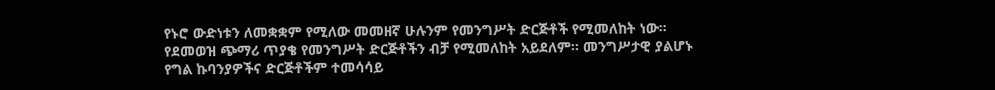የኑሮ ውድነቱን ለመቋቋም የሚለው መመዘኛ ሁሉንም የመንግሥት ድርጅቶች የሚመለከት ነው፡፡ የደመወዝ ጭማሪ ጥያቄ የመንግሥት ድርጅቶችን ብቻ የሚመለከት አይደለም፡፡ መንግሥታዊ ያልሆኑ የግል ኩባንያዎችና ድርጅቶችም ተመሳሳይ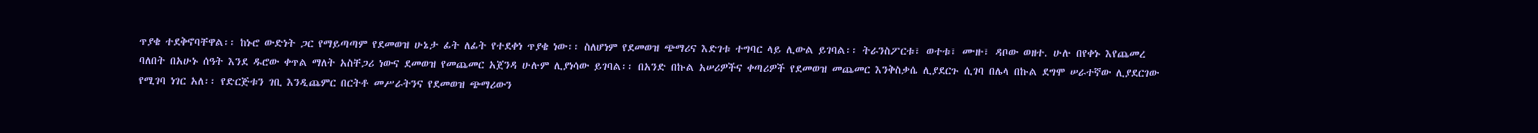ጥያቄ ተደቅኖባቸዋል፡፡ ከኑሮ ውድነት ጋር የማይጣጣም የደመወዝ ሁኔታ ፊት ለፊት የተደቀነ ጥያቄ ነው፡፡ ስለሆነም የደመወዝ ጭማሪና እድገቱ ተግባር ላይ ሊውል ይገባል፡፡ ትራንስፖርቱ፣ ወተቱ፣ ሙዙ፣ ዳቦው ወዘተ. ሁሉ በየቀኑ እየጨመረ ባለበት በአሁኑ ሰዓት እንደ ዱሮው ቀጥል ማለት አስቸጋሪ ነውና ደመወዝ የመጨመር አጀንዳ ሁሉም ሊያነሳው ይገባል፡፡ በአንድ በኩል አሠሪዎችና ቀጣሪዎች የደመወዝ መጨመር እንቅስቃሴ ሊያደርጉ ሲገባ በሌላ በኩል ደግሞ ሠራተኛው ሊያደርገው የሚገባ ነገር አለ፡፡ የድርጅቱን ገቢ እንዲጨምር በርትቶ መሥራትንና የደመወዝ ጭማሪውን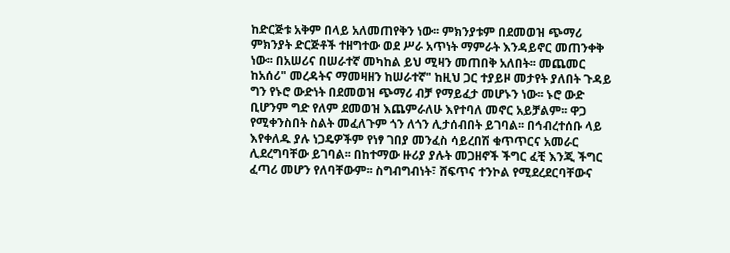ከድርጅቱ አቅም በላይ አለመጠየቅን ነው፡፡ ምክንያቱም በደመወዝ ጭማሪ ምክንያት ድርጅቶች ተዘግተው ወደ ሥራ አጥነት ማምራት እንዳይኖር መጠንቀቅ ነው፡፡ በአሠሪና በሠራተኛ መካከል ይህ ሚዛን መጠበቅ አለበት፡፡ መጨመር ከአሰሪ" መረዳትና ማመዛዘን ከሠራተኛ" ከዚህ ጋር ተያይዞ መታየት ያለበት ጉዳይ ግን የኑሮ ውድነት በደመወዝ ጭማሪ ብቻ የማይፈታ መሆኑን ነው፡፡ ኑሮ ውድ ቢሆንም ግድ የለም ደመወዝ እጨምራለሁ እየተባለ መኖር አይቻልም፡፡ ዋጋ የሚቀንስበት ስልት መፈለጉም ጎን ለጎን ሊታሰብበት ይገባል፡፡ በኅብረተሰቡ ላይ እየቀለዱ ያሉ ነጋዴዎችም የነፃ ገበያ መንፈስ ሳይረበሽ ቁጥጥርና አመራር ሊደረግባቸው ይገባል፡፡ በከተማው ዙሪያ ያሉት መጋዘኖች ችግር ፈቺ እንጂ ችግር ፈጣሪ መሆን የለባቸውም፡፡ ስግብግብነት፣ ሸፍጥና ተንኮል የሚደረደርባቸውና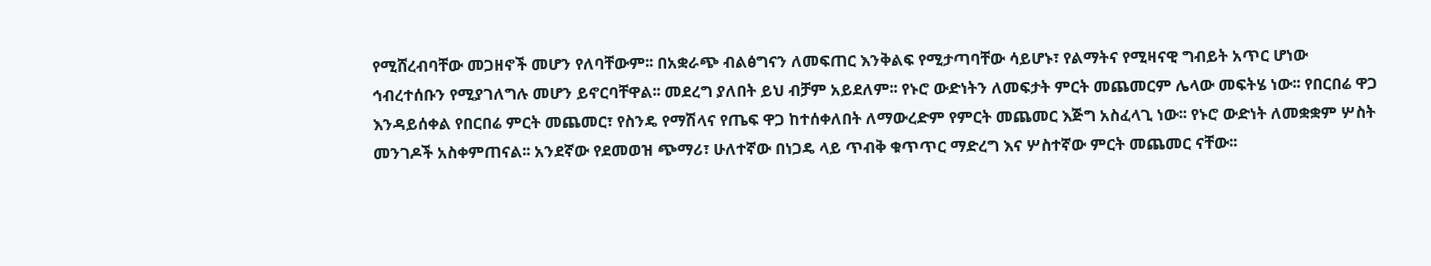የሚሸረብባቸው መጋዘኖች መሆን የለባቸውም፡፡ በአቋራጭ ብልፅግናን ለመፍጠር እንቅልፍ የሚታጣባቸው ሳይሆኑ፣ የልማትና የሚዛናዊ ግብይት አጥር ሆነው ኅብረተሰቡን የሚያገለግሉ መሆን ይኖርባቸዋል፡፡ መደረግ ያለበት ይህ ብቻም አይደለም፡፡ የኑሮ ውድነትን ለመፍታት ምርት መጨመርም ሌላው መፍትሄ ነው፡፡ የበርበሬ ዋጋ እንዳይሰቀል የበርበሬ ምርት መጨመር፣ የስንዴ የማሽላና የጤፍ ዋጋ ከተሰቀለበት ለማውረድም የምርት መጨመር እጅግ አስፈላጊ ነው፡፡ የኑሮ ውድነት ለመቋቋም ሦስት መንገዶች አስቀምጠናል፡፡ አንደኛው የደመወዝ ጭማሪ፣ ሁለተኛው በነጋዴ ላይ ጥብቅ ቁጥጥር ማድረግ እና ሦስተኛው ምርት መጨመር ናቸው፡፡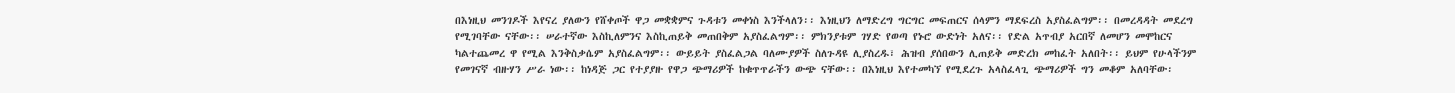በእነዚህ መንገዶች እየናረ ያለውን የሸቀጦች ዋጋ መቋቋምና ጉዳቱን መቀነስ እንችላለን፡፡ እነዚህን ለማድረግ ግርግር መፍጠርና ሰላምን ማደፍረስ አያስፈልግም፡፡ በመረዳዳት መደረግ የሚገባቸው ናቸው፡፡ ሠራተኛው እስኪለምንና እስኪጠይቅ መጠበቅም አያስፈልግም፡፡ ምክንያቱም ገሃድ የወጣ የኑሮ ውድነት አለና፡፡ የድል አጥብያ አርበኛ ለመሆን መሞከርና ካልተጨመረ ዋ የሚል እንቅስቃሴም አያስፈልግም፡፡ ውይይት ያስፈልጋል ባለሙያዎች ስለጉዳዩ ሊያስረዱ፣ ሕዝብ ያሰበውን ሊጠይቅ መድረክ መከፈት አለበት፡፡ ይህም የሁላችንም የመገናኛ ብዙሃን ሥራ ነው፡፡ ከነዳጅ ጋር የተያያዙ የዋጋ ጭማሪዎች ከቁጥጥራችን ውጭ ናቸው፡፡ በእነዚህ እየተመካኘ የሚደረጉ አላስፈላጊ ጭማሪዎች ግን መቆም አለባቸው፡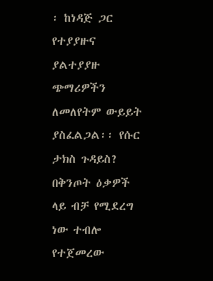፡ ከነዳጅ ጋር የተያያዙና ያልተያያዙ ጭማሪዎችን ለመለየትም ውይይት ያስፈልጋል፡፡ የሱር ታክስ ጉዳይስ? በቅንጦት ዕቃዎች ላይ ብቻ የሚደረግ ነው ተብሎ የተጀመረው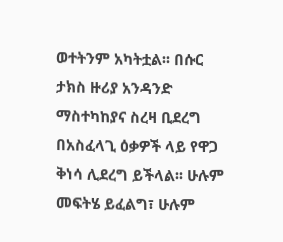ወተትንም አካትቷል፡፡ በሱር ታክስ ዙሪያ አንዳንድ ማስተካከያና ስረዛ ቢደረግ በአስፈላጊ ዕቃዎች ላይ የዋጋ ቅነሳ ሊደረግ ይችላል፡፡ ሁሉም መፍትሄ ይፈልግ፣ ሁሉም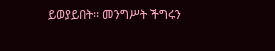ይወያይበት፡፡ መንግሥት ችግሩን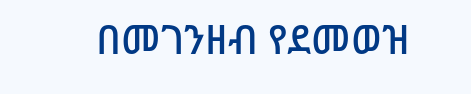በመገንዘብ የደመወዝ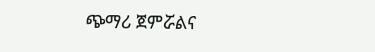ጭማሪ ጀምሯልና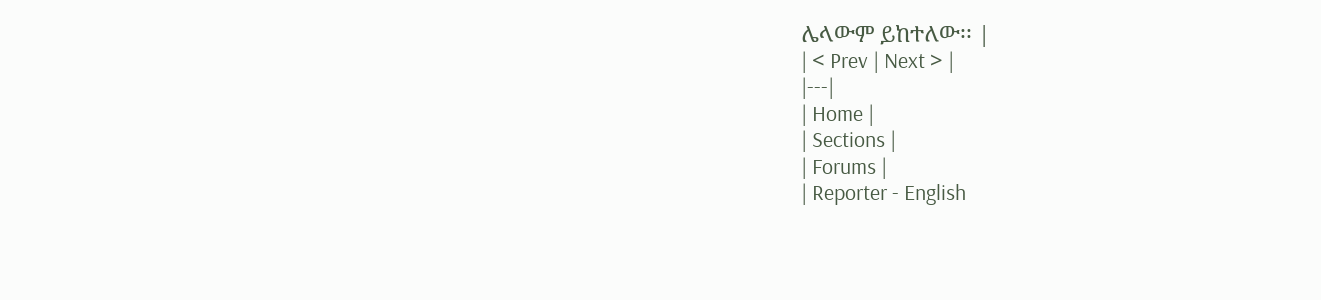ሌላውም ይከተለው፡፡ |
| < Prev | Next > |
|---|
| Home |
| Sections |
| Forums |
| Reporter - English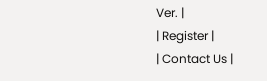Ver. |
| Register |
| Contact Us |